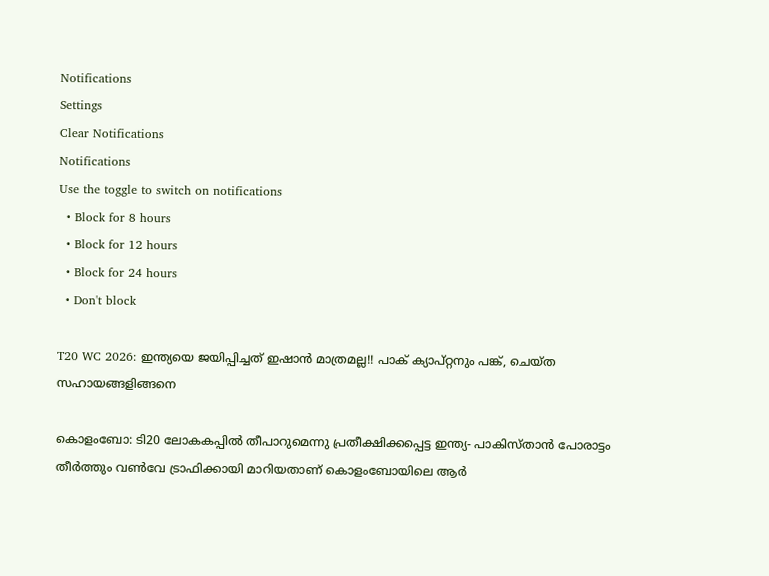Notifications
Settings
Clear Notifications
Notifications
Use the toggle to switch on notifications
  • Block for 8 hours
  • Block for 12 hours
  • Block for 24 hours
  • Don't block

T20 WC 2026: ഇന്ത്യയെ ജയിപ്പിച്ചത് ഇഷാന്‍ മാത്രമല്ല!! പാക് ക്യാപ്റ്റനും പങ്ക്, ചെയ്ത സഹായങ്ങളിങ്ങനെ

കൊളംബോ: ടി20 ലോകകപ്പില്‍ തീപാറുമെന്നു പ്രതീക്ഷിക്കപ്പെട്ട ഇന്ത്യ- പാകിസ്താന്‍ പോരാട്ടം തീര്‍ത്തും വണ്‍വേ ട്രാഫിക്കായി മാറിയതാണ് കൊളംബോയിലെ ആര്‍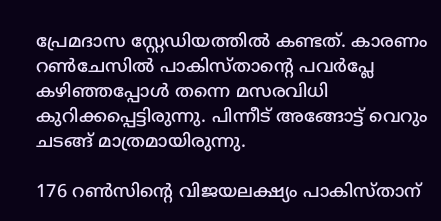പ്രേമദാസ സ്റ്റേഡിയത്തില്‍ കണ്ടത്. കാരണം റണ്‍ചേസില്‍ പാകിസ്താന്റെ പവര്‍പ്ലേ കഴിഞ്ഞപ്പോള്‍ തന്നെ മസരവിധി കുറിക്കപ്പെട്ടിരുന്നു. പിന്നീട് അങ്ങോട്ട് വെറും ചടങ്ങ് മാത്രമായിരുന്നു.

176 റണ്‍സിന്റെ വിജയലക്ഷ്യം പാകിസ്താന്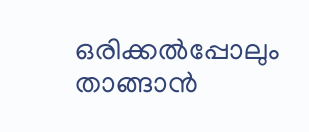ഒരിക്കല്‍പ്പോലും താങ്ങാന്‍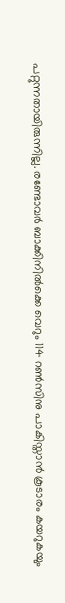പറ്റുന്നതായിരുന്നില്ല. രണ്ടോവര്‍ ബാക്കിനില്‍ക്കെ വെറും 114 റണ്‍സിനു പാകിസ്താന്‍ കൂടാരം കയറുകയും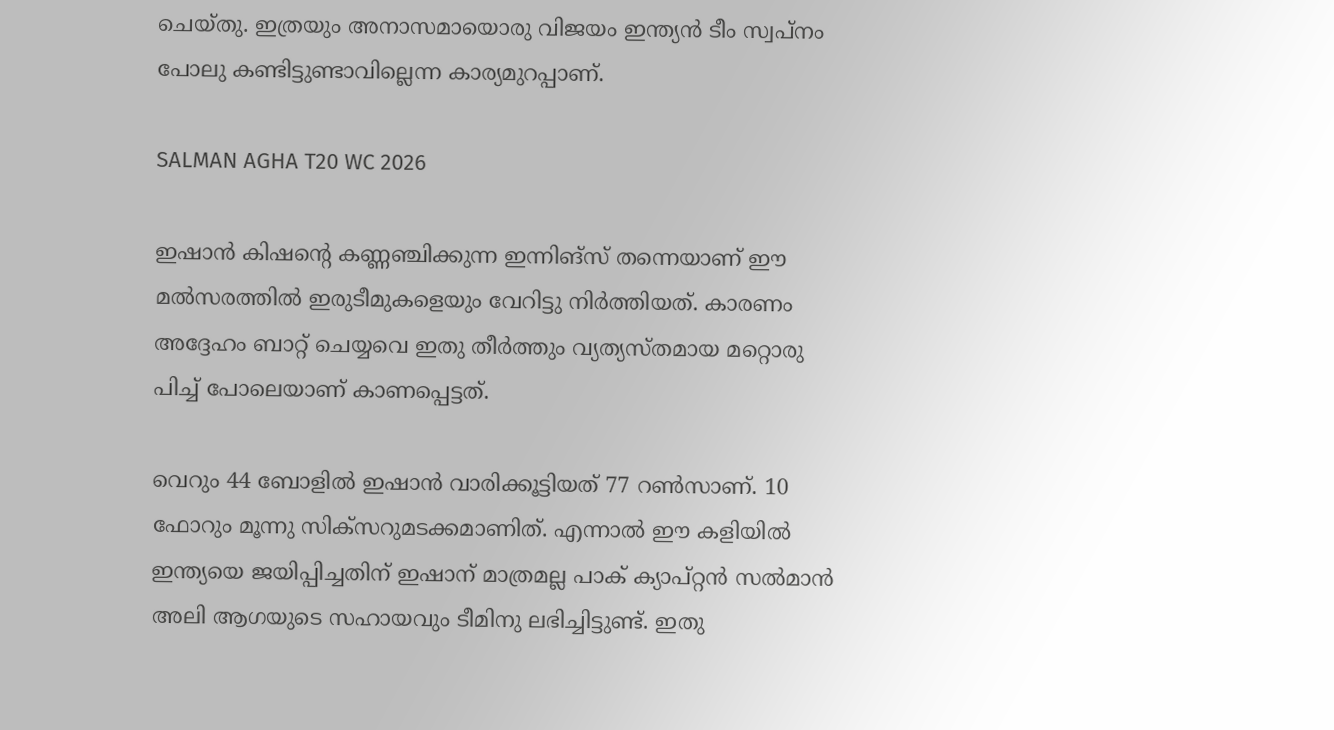ചെയ്തു. ഇത്രയും അനാസമായൊരു വിജയം ഇന്ത്യന്‍ ടീം സ്വപ്‌നം പോലു കണ്ടിട്ടുണ്ടാവില്ലെന്ന കാര്യമുറപ്പാണ്.

SALMAN AGHA T20 WC 2026

ഇഷാന്‍ കിഷന്റെ കണ്ണഞ്ചിക്കുന്ന ഇന്നിങ്‌സ് തന്നെയാണ് ഈ മല്‍സരത്തില്‍ ഇരുടീമുകളെയും വേറിട്ടു നിര്‍ത്തിയത്. കാരണം അദ്ദേഹം ബാറ്റ് ചെയ്യവെ ഇതു തീര്‍ത്തും വ്യത്യസ്തമായ മറ്റൊരു പിച്ച് പോലെയാണ് കാണപ്പെട്ടത്.

വെറും 44 ബോളില്‍ ഇഷാന്‍ വാരിക്കൂട്ടിയത് 77 റണ്‍സാണ്. 10 ഫോറും മൂന്നു സിക്‌സറുമടക്കമാണിത്. എന്നാല്‍ ഈ കളിയില്‍ ഇന്ത്യയെ ജയിപ്പിച്ചതിന് ഇഷാന് മാത്രമല്ല പാക് ക്യാപ്റ്റന്‍ സല്‍മാന്‍ അലി ആഗയുടെ സഹായവും ടീമിനു ലഭിച്ചിട്ടുണ്ട്. ഇതു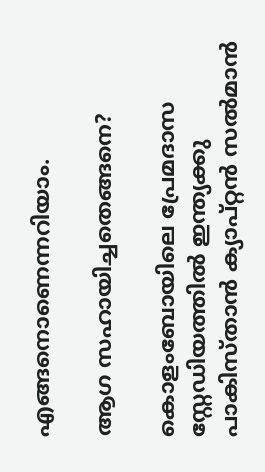എങ്ങനൊണെന്നറിയാം.

ആഗ സഹായിച്ചതെങ്ങനെ?

കൊളംബോയിലെ പ്രേമദാസ സ്റ്റേഡിയത്തില്‍ ഇന്ത്യക്കു പാകിസ്താന്‍ ക്യാപ്റ്റന്‍ സല്‍മാന്‍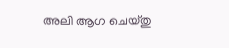അലി ആഗ ചെയ്തു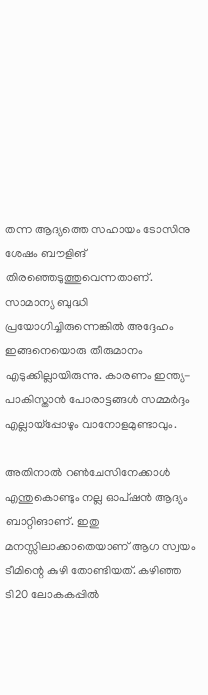തന്ന ആദ്യത്തെ സഹായം ടോസിനു ശേഷം ബൗളിങ് തിരഞ്ഞെടുത്തുവെന്നതാണ്. സാമാന്യ ബുദ്ധി പ്രയോഗിച്ചിരുന്നെങ്കില്‍ അദ്ദേഹം ഇങ്ങനെയൊരു തീരുമാനം എടുക്കില്ലായിരുന്നു. കാരണം ഇന്ത്യ- പാകിസ്താന്‍ പോരാട്ടങ്ങള്‍ സമ്മര്‍ദ്ദം എല്ലായ്‌പ്പോഴും വാനോളമുണ്ടാവും.

അതിനാല്‍ റണ്‍ചേസിനേക്കാള്‍ എന്തുകൊണ്ടും നല്ല ഓപ്ഷന്‍ ആദ്യം ബാറ്റിങാണ്. ഇതു മനസ്സിലാക്കാതെയാണ് ആഗ സ്വയം ടീമിന്റെ കുഴി തോണ്ടിയത്. കഴിഞ്ഞ ടി20 ലോകകപ്പില്‍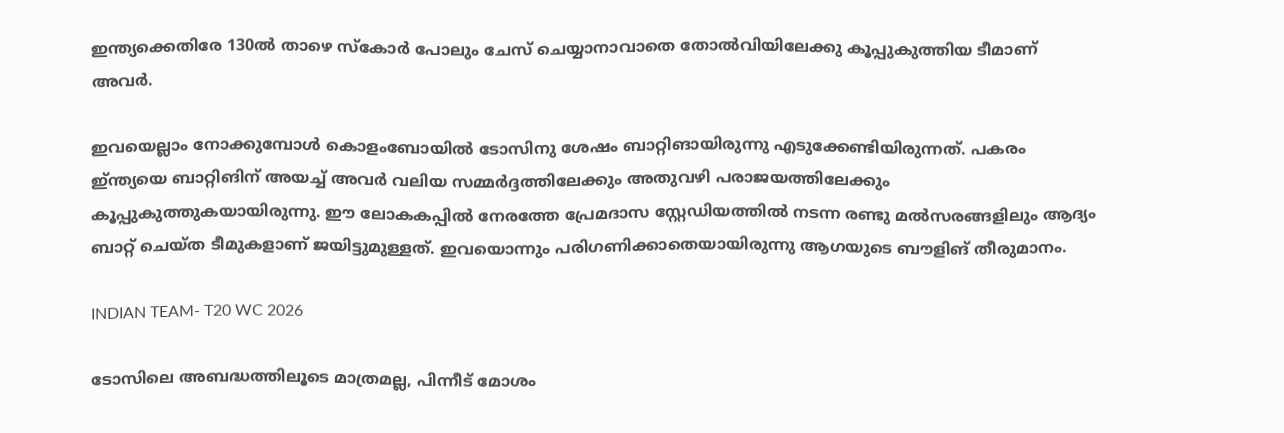ഇന്ത്യക്കെതിരേ 130ല്‍ താഴെ സ്‌കോര്‍ പോലും ചേസ് ചെയ്യാനാവാതെ തോല്‍വിയിലേക്കു കൂപ്പുകുത്തിയ ടീമാണ് അവര്‍.

ഇവയെല്ലാം നോക്കുമ്പോള്‍ കൊളംബോയില്‍ ടോസിനു ശേഷം ബാറ്റിങായിരുന്നു എടുക്കേണ്ടിയിരുന്നത്. പകരം ഇ്ന്ത്യയെ ബാറ്റിങിന് അയച്ച് അവര്‍ വലിയ സമ്മര്‍ദ്ദത്തിലേക്കും അതുവഴി പരാജയത്തിലേക്കും കൂപ്പുകുത്തുകയായിരുന്നു. ഈ ലോകകപ്പില്‍ നേരത്തേ പ്രേമദാസ സ്റ്റേഡിയത്തില്‍ നടന്ന രണ്ടു മല്‍സരങ്ങളിലും ആദ്യം ബാറ്റ് ചെയ്ത ടീമുകളാണ് ജയിട്ടുമുള്ളത്. ഇവയൊന്നും പരിഗണിക്കാതെയായിരുന്നു ആഗയുടെ ബൗളിങ് തീരുമാനം.

INDIAN TEAM- T20 WC 2026

ടോസിലെ അബദ്ധത്തിലൂടെ മാത്രമല്ല, പിന്നീട് മോശം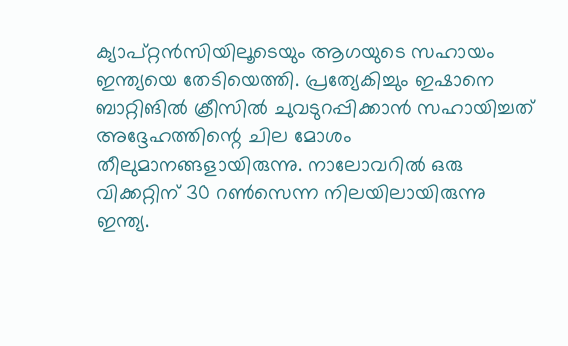ക്യാപ്റ്റന്‍സിയിലൂടെയും ആഗയുടെ സഹായം ഇന്ത്യയെ തേടിയെത്തി. പ്രത്യേകിച്ചും ഇഷാനെ ബാറ്റിങില്‍ ക്രീസില്‍ ചുവടുറപ്പിക്കാന്‍ സഹായിച്ചത് അദ്ദേഹത്തിന്റെ ചില മോശം തീലുമാനങ്ങളായിരുന്നു. നാലോവറില്‍ ഒരു വിക്കറ്റിന് 30 റണ്‍സെന്ന നിലയിലായിരുന്നു ഇന്ത്യ.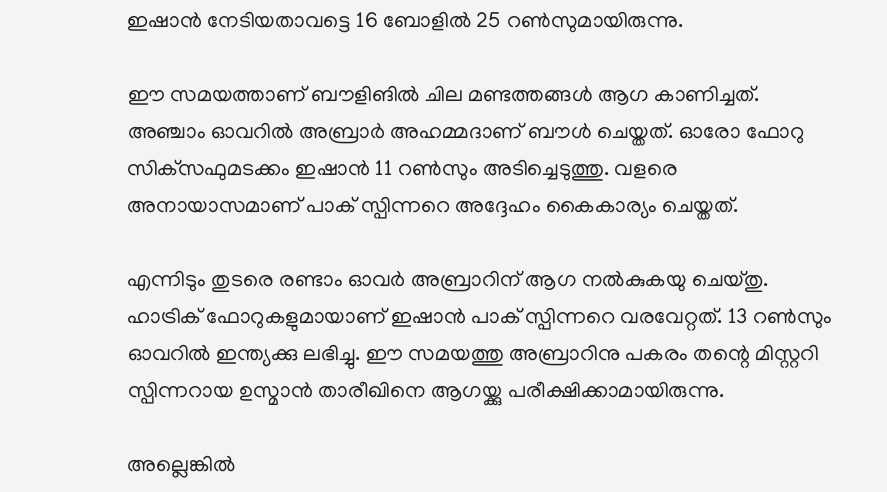ഇഷാന്‍ നേടിയതാവട്ടെ 16 ബോളില്‍ 25 റണ്‍സുമായിരുന്നു.

ഈ സമയത്താണ് ബൗളിങില്‍ ചില മണ്ടത്തങ്ങള്‍ ആഗ കാണിച്ചത്. അഞ്ചാം ഓവറില്‍ അബ്രാര്‍ അഹമ്മദാണ് ബൗള്‍ ചെയ്തത്. ഓരോ ഫോറു സിക്‌സഫുമടക്കം ഇഷാന്‍ 11 റണ്‍സും അടിച്ചെടുത്തു. വളരെ അനായാസമാണ് പാക് സ്പിന്നറെ അദ്ദേഹം കൈകാര്യം ചെയ്തത്.

എന്നിടും തുടരെ രണ്ടാം ഓവര്‍ അബ്രാറിന് ആഗ നല്‍കുകയു ചെയ്തു. ഹാട്രിക് ഫോറുകളുമായാണ് ഇഷാന്‍ പാക് സ്പിന്നറെ വരവേറ്റത്. 13 റണ്‍സും ഓവറില്‍ ഇന്ത്യക്കു ലഭിച്ചു. ഈ സമയത്തു അബ്രാറിനു പകരം തന്റെ മിസ്റ്ററി സ്പിന്നറായ ഉസ്മാന്‍ താരീഖിനെ ആഗയ്ക്കു പരീക്ഷിക്കാമായിരുന്നു.

അല്ലെങ്കില്‍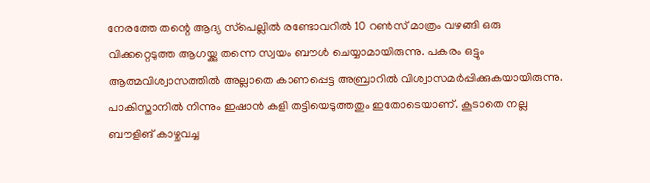നേരത്തേ തന്റെ ആദ്യ സ്‌പെല്ലില്‍ രണ്ടോവറില്‍ 10 റണ്‍സ് മാത്രം വഴങ്ങി ഒരു വിക്കറ്റെടുത്ത ആഗയ്ക്കു തന്നെ സ്വയം ബൗള്‍ ചെയ്യാമായിരുന്നു. പകരം ഒട്ടും ആത്മവിശ്വാസത്തില്‍ അല്ലാതെ കാണപ്പെട്ട അബ്രാറില്‍ വിശ്വാസമര്‍പ്പിക്കുകയായിരുന്നു. പാകിസ്താനില്‍ നിന്നും ഇഷാന്‍ കളി തട്ടിയെടുത്തതും ഇതോടെയാണ്. കൂടാതെ നല്ല ബൗളിങ് കാഴ്ചവച്ച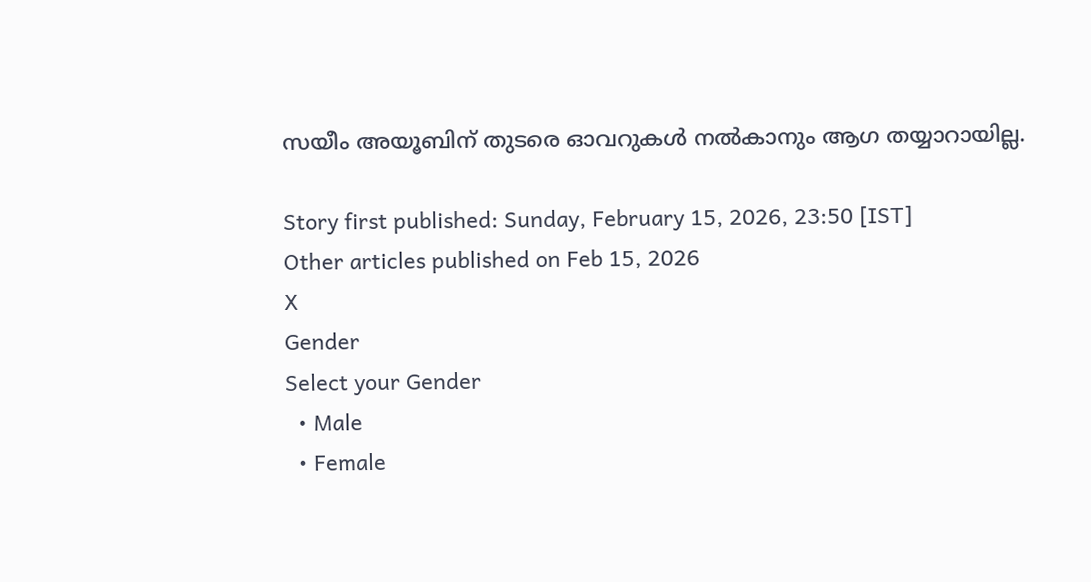സയീം അയൂബിന് തുടരെ ഓവറുകള്‍ നല്‍കാനും ആഗ തയ്യാറായില്ല.

Story first published: Sunday, February 15, 2026, 23:50 [IST]
Other articles published on Feb 15, 2026
X
Gender
Select your Gender
  • Male
  • Female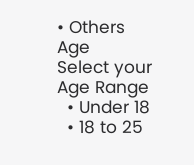• Others
Age
Select your Age Range
  • Under 18
  • 18 to 25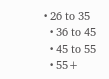• 26 to 35
  • 36 to 45
  • 45 to 55
  • 55+